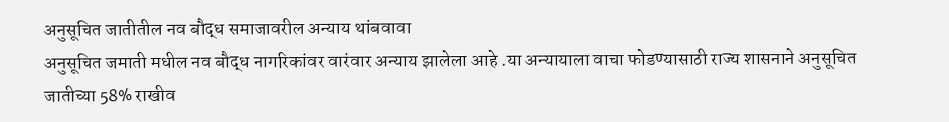अनुसूचित जातीतील नव बौद्ध समाजावरील अन्याय थांबवावा
अनुसूचित जमाती मधील नव बौद्ध नागरिकांवर वारंवार अन्याय झालेला आहे .या अन्यायाला वाचा फोडण्यासाठी राज्य शासनाने अनुसूचित जातीच्या 58% राखीव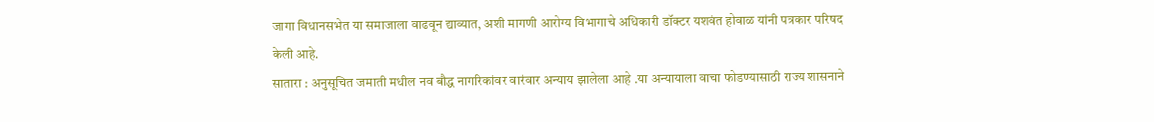जागा विधानसभेत या समाजाला वाढवून द्याव्यात, अशी मागणी आरोग्य विभागाचे अधिकारी डॉक्टर यशवंत होवाळ यांनी पत्रकार परिषद केली आहे.
सातारा : अनुसूचित जमाती मधील नव बौद्ध नागरिकांवर वारंवार अन्याय झालेला आहे .या अन्यायाला वाचा फोडण्यासाठी राज्य शासनाने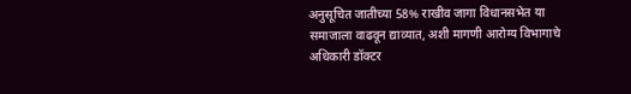अनुसूचित जातीच्या 58% राखीव जागा विधानसभेत या समाजाला वाढवून द्याव्यात, अशी मागणी आरोग्य विभागाचे अधिकारी डॉक्टर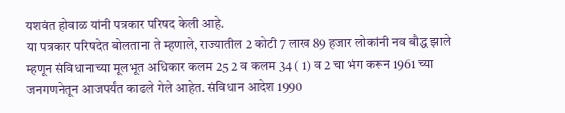यशवंत होवाळ यांनी पत्रकार परिषद केली आहे.
या पत्रकार परिषदेत बोलताना ते म्हणाले, राज्यातील 2 कोटी 7 लाख 89 हजार लोकांनी नव बौद्ध झाले म्हणून संविधानाच्या मूलभूत अधिकार कलम 25 2 व कलम 34 ( 1) व 2 चा भंग करून 1961 च्या जनगणनेतून आजपर्यंत काढले गेले आहेत. संविधान आदेश 1990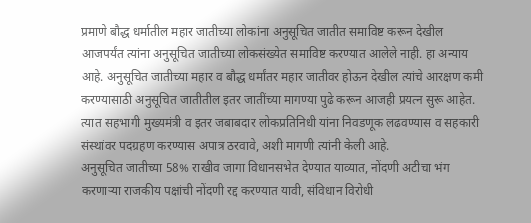प्रमाणे बौद्ध धर्मातील महार जातीच्या लोकांना अनुसूचित जातीत समाविष्ट करून देखील आजपर्यंत त्यांना अनुसूचित जातीच्या लोकसंख्येत समाविष्ट करण्यात आलेले नाही. हा अन्याय आहे. अनुसूचित जातीच्या महार व बौद्ध धर्मांतर महार जातीवर होऊन देखील त्यांचे आरक्षण कमी करण्यासाठी अनुसूचित जातीतील इतर जातींच्या मागण्या पुढे करून आजही प्रयत्न सुरू आहेत. त्यात सहभागी मुख्यमंत्री व इतर जबाबदार लोकप्रतिनिधी यांना निवडणूक लढवण्यास व सहकारी संस्थांवर पदग्रहण करण्यास अपात्र ठरवावे, अशी मागणी त्यांनी केली आहे.
अनुसूचित जातीच्या 58% राखीव जागा विधानसभेत देण्यात याव्यात, नोंदणी अटीचा भंग करणाऱ्या राजकीय पक्षांची नोंदणी रद्द करण्यात यावी, संविधान विरोधी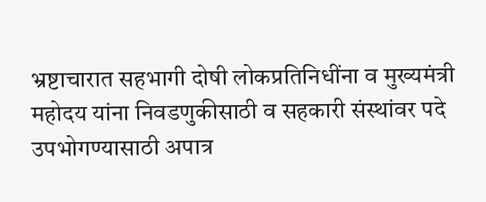भ्रष्टाचारात सहभागी दोषी लोकप्रतिनिधींना व मुख्यमंत्री महोदय यांना निवडणुकीसाठी व सहकारी संस्थांवर पदे उपभोगण्यासाठी अपात्र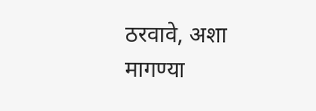ठरवावे, अशा मागण्या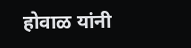होवाळ यांनी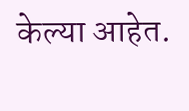केल्या आहेत.